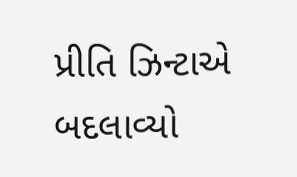પ્રીતિ ઝિન્ટાએ બદલાવ્યો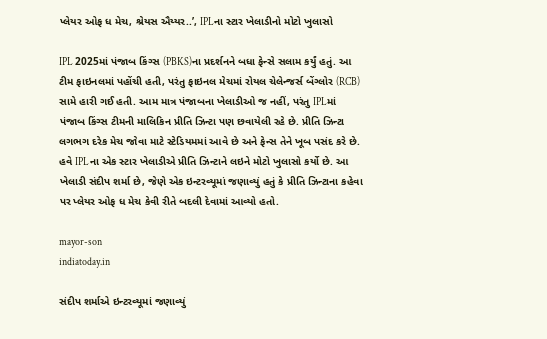પ્લેયર ઓફ ધ મેચ, શ્રેયસ ઐય્યર..’, IPLના સ્ટાર ખેલાડીનો મોટો ખુલાસો

IPL 2025માં પંજાબ કિંગ્સ (PBKS)ના પ્રદર્શનને બધા ફેન્સે સલામ કર્યું હતું. આ ટીમ ફાઇનલમાં પહોંચી હતી, પરંતુ ફાઇનલ મેચમાં રોયલ ચેલેન્જર્સ બેંગ્લોર (RCB) સામે હારી ગઈ હતી. આમ માત્ર પંજાબના ખેલાડીઓ જ નહીં, પરંતુ IPLમાં પંજાબ કિંગ્સ ટીમની માલિકિન પ્રીતિ ઝિન્ટા પણ છવાયેલી રહે છે. પ્રીતિ ઝિન્ટા લગભગ દરેક મેચ જોવા માટે સ્ટેડિયમમાં આવે છે અને ફેન્સ તેને ખૂબ પસંદ કરે છે. હવે IPLના એક સ્ટાર ખેલાડીએ પ્રીતિ ઝિન્ટાને લઇને મોટો ખુલાસો કર્યો છે. આ ખેલાડી સંદીપ શર્મા છે, જેણે એક ઇન્ટરવ્યૂમાં જણાવ્યું હતું કે પ્રીતિ ઝિન્ટાના કહેવા પર પ્લેયર ઓફ ધ મેચ કેવી રીતે બદલી દેવામાં આવ્યો હતો.

mayor-son
indiatoday.in

સંદીપ શર્માએ ઇન્ટરવ્યૂમાં જણાવ્યું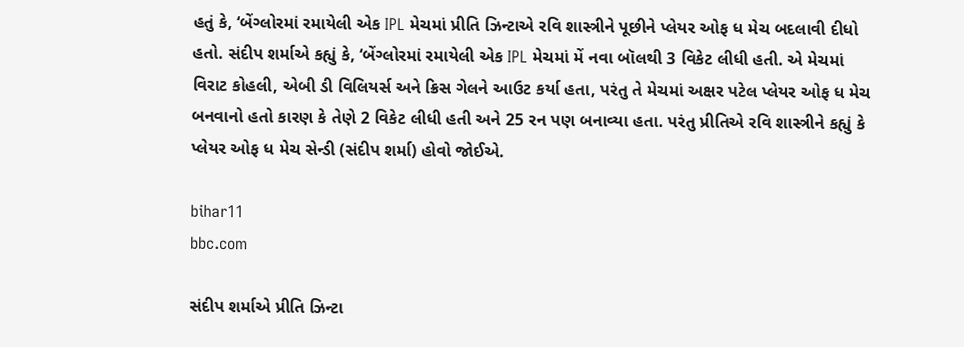હતું કે, ‘બેંગ્લોરમાં રમાયેલી એક IPL મેચમાં પ્રીતિ ઝિન્ટાએ રવિ શાસ્ત્રીને પૂછીને પ્લેયર ઓફ ધ મેચ બદલાવી દીધો હતો. સંદીપ શર્માએ કહ્યું કે, ‘બેંગ્લોરમાં રમાયેલી એક IPL મેચમાં મેં નવા બૉલથી 3 વિકેટ લીધી હતી. એ મેચમાં વિરાટ કોહલી, એબી ડી વિલિયર્સ અને ક્રિસ ગેલને આઉટ કર્યા હતા, પરંતુ તે મેચમાં અક્ષર પટેલ પ્લેયર ઓફ ધ મેચ બનવાનો હતો કારણ કે તેણે 2 વિકેટ લીધી હતી અને 25 રન પણ બનાવ્યા હતા. પરંતુ પ્રીતિએ રવિ શાસ્ત્રીને કહ્યું કે પ્લેયર ઓફ ધ મેચ સેન્ડી (સંદીપ શર્મા) હોવો જોઈએ.

bihar11
bbc.com

સંદીપ શર્માએ પ્રીતિ ઝિન્ટા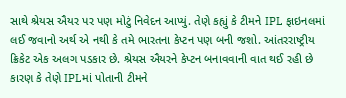સાથે શ્રેયસ ઐયર પર પણ મોટું નિવેદન આપ્યું. તેણે કહ્યું કે ટીમને IPL ફાઇનલમાં લઈ જવાનો અર્થ એ નથી કે તમે ભારતના કેપ્ટન પણ બની જશો. આંતરરાષ્ટ્રીય ક્રિકેટ એક અલગ પડકાર છે. શ્રેયસ ઐયરને કેપ્ટન બનાવવાની વાત થઈ રહી છે કારણ કે તેણે IPLમાં પોતાની ટીમને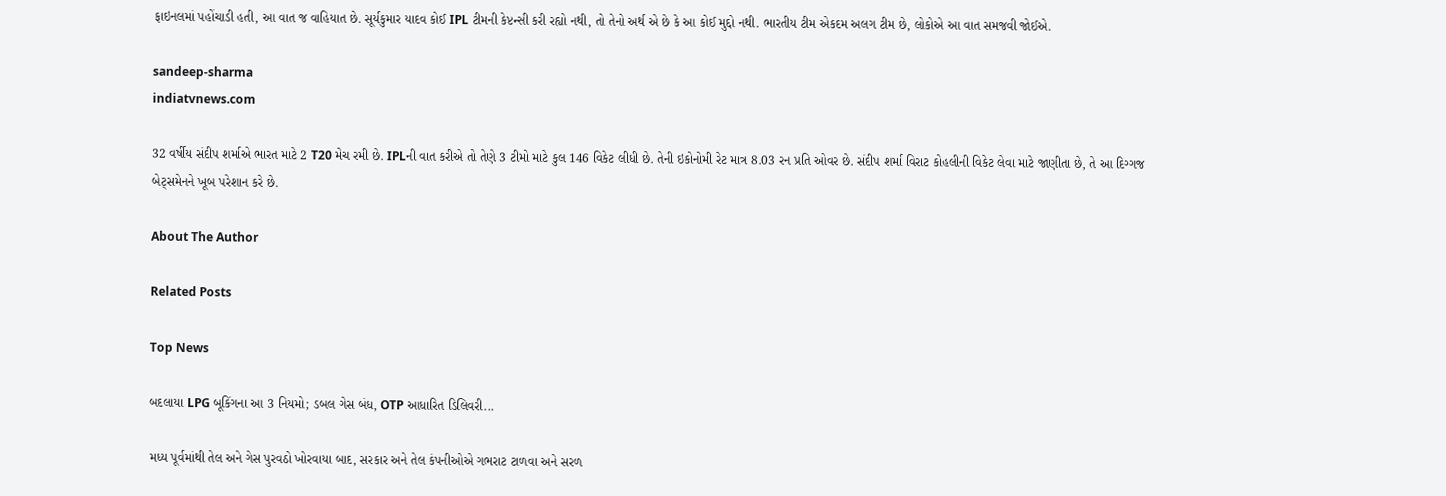ફાઇનલમાં પહોંચાડી હતી, આ વાત જ વાહિયાત છે. સૂર્યકુમાર યાદવ કોઈ IPL ટીમની કેપ્ટન્સી કરી રહ્યો નથી, તો તેનો અર્થ એ છે કે આ કોઈ મુદ્દો નથી. ભારતીય ટીમ એકદમ અલગ ટીમ છે, લોકોએ આ વાત સમજવી જોઈએ.

sandeep-sharma
indiatvnews.com

32 વર્ષીય સંદીપ શર્માએ ભારત માટે 2 T20 મેચ રમી છે. IPLની વાત કરીએ તો તેણે 3 ટીમો માટે કુલ 146 વિકેટ લીધી છે. તેની ઇકોનોમી રેટ માત્ર 8.03 રન પ્રતિ ઓવર છે. સંદીપ શર્મા વિરાટ કોહલીની વિકેટ લેવા માટે જાણીતા છે, તે આ દિગ્ગજ બેટ્સમેનને ખૂબ પરેશાન કરે છે.

About The Author

Related Posts

Top News

બદલાયા LPG બૂકિંગના આ 3 નિયમો; ડબલ ગેસ બંધ, OTP આધારિત ડિલિવરી...

મધ્ય પૂર્વમાંથી તેલ અને ગેસ પુરવઠો ખોરવાયા બાદ, સરકાર અને તેલ કંપનીઓએ ગભરાટ ટાળવા અને સરળ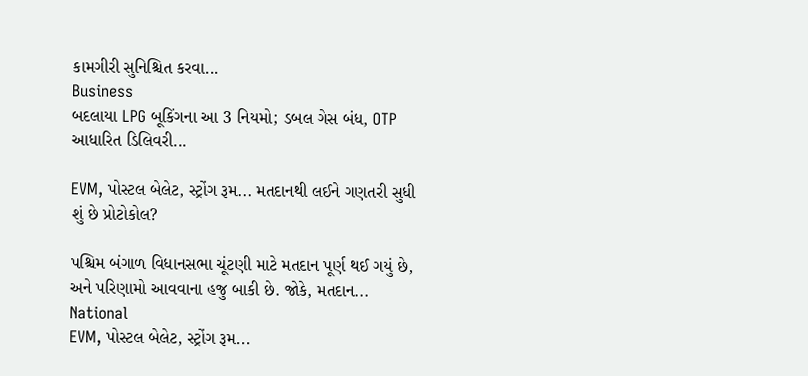કામગીરી સુનિશ્ચિત કરવા...
Business
બદલાયા LPG બૂકિંગના આ 3 નિયમો; ડબલ ગેસ બંધ, OTP આધારિત ડિલિવરી...

EVM, પોસ્ટલ બેલેટ, સ્ટ્રોંગ રૂમ... મતદાનથી લઈને ગણતરી સુધી શું છે પ્રોટોકોલ?

પશ્ચિમ બંગાળ વિધાનસભા ચૂંટણી માટે મતદાન પૂર્ણ થઈ ગયું છે, અને પરિણામો આવવાના હજુ બાકી છે. જોકે, મતદાન...
National
EVM, પોસ્ટલ બેલેટ, સ્ટ્રોંગ રૂમ...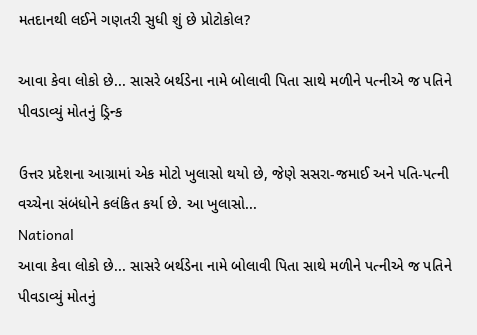મતદાનથી લઈને ગણતરી સુધી શું છે પ્રોટોકોલ?

આવા કેવા લોકો છે... સાસરે બર્થડેના નામે બોલાવી પિતા સાથે મળીને પત્નીએ જ પતિને પીવડાવ્યું મોતનું ડ્રિન્ક

ઉત્તર પ્રદેશના આગ્રામાં એક મોટો ખુલાસો થયો છે, જેણે સસરા-જમાઈ અને પતિ-પત્ની વચ્ચેના સંબંધોને કલંકિત કર્યા છે. આ ખુલાસો...
National
આવા કેવા લોકો છે... સાસરે બર્થડેના નામે બોલાવી પિતા સાથે મળીને પત્નીએ જ પતિને પીવડાવ્યું મોતનું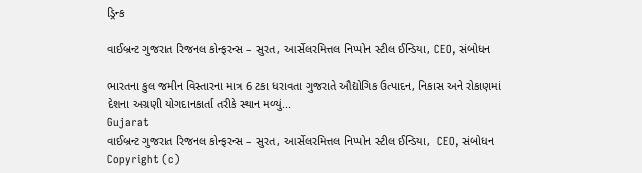ડ્રિન્ક

વાઈબ્રન્ટ ગુજરાત રિજનલ કોન્ફરન્સ – સુરત, આર્સેલરમિત્તલ નિપ્પોન સ્ટીલ ઈન્ડિયા, CEO, સંબોધન

ભારતના કુલ જમીન વિસ્તારના માત્ર 6 ટકા ધરાવતા ગુજરાતે ઔદ્યોગિક ઉત્પાદન, નિકાસ અને રોકાણમાં દેશના અગ્રણી યોગદાનકાર્તા તરીકે સ્થાન મળ્યું...
Gujarat
વાઈબ્રન્ટ ગુજરાત રિજનલ કોન્ફરન્સ – સુરત, આર્સેલરમિત્તલ નિપ્પોન સ્ટીલ ઈન્ડિયા,  CEO, સંબોધન
Copyright (c)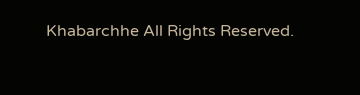Khabarchhe All Rights Reserved.